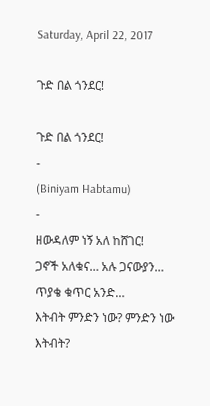Saturday, April 22, 2017

ጉድ በል ጎንደር!

ጉድ በል ጎንደር!
-
(Biniyam Habtamu)
-
ዘውዳለም ነኝ አለ ከሸገር!
ጋኖች አለቁና… አሉ ጋናውያን…
ጥያቄ ቁጥር አንድ…
እትብት ምንድን ነው? ምንድን ነው እትብት?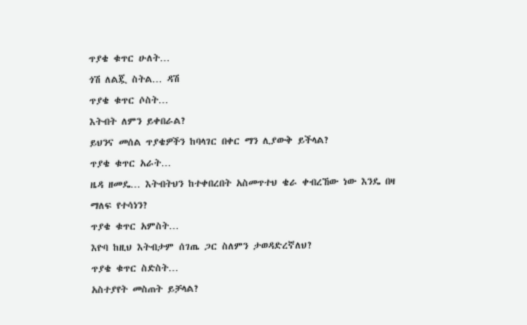ጥያቄ ቁጥር ሁለት…
ጎሽ ለልጇ ስትል… ዳሽ
ጥያቄ ቁጥር ሶስት…
እትብት ለምን ይቀበራል?
ይህንና መሰል ጥያቄዎችን ከባላገር በቀር ማን ሊያውቅ ይችላል?
ጥያቄ ቁጥር አራት…
ዜዳ ዘመዴ… እትብትህን ከተቀበረበት አስመጥተህ ቄራ ቀብረኸው ነው እንዴ በዛ ማለፍ የተሳነን?
ጥያቄ ቁጥር አምስት…
እዮባ ከዚህ እትብታም ሰገጤ ጋር ስለምን ታወዳድረኛለህ?
ጥያቄ ቁጥር ስድስት…
አስተያየት መስጠት ይቻላል?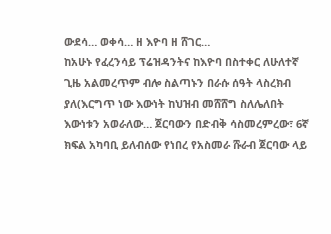ውደሳ… ወቀሳ… ዘ እዮባ ዘ ሸገር…
ከአሁኑ የፈረንሳይ ፕሬዝዳንትና ከእዮባ በስተቀር ለሁለተኛ ጊዜ አልመረጥም ብሎ ስልጣኑን በራሱ ሰዓት ላስረክብ ያለ(እርግጥ ነው እውነት ከህዝብ መሸሸግ ስለሌለበት እውነቱን አወራለው… ጀርባውን በድብቅ ሳስመረምረው፣ 6ኛ ክፍል አካባቢ ይለብሰው የነበረ የአስመራ ሹራብ ጀርባው ላይ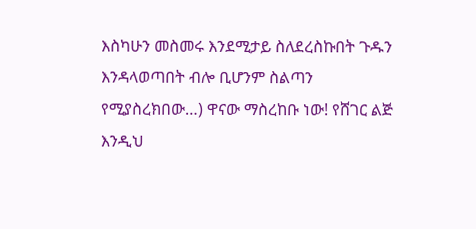እስካሁን መስመሩ እንደሚታይ ስለደረስኩበት ጉዱን እንዳላወጣበት ብሎ ቢሆንም ስልጣን የሚያስረክበው…) ዋናው ማስረከቡ ነው! የሸገር ልጅ እንዲህ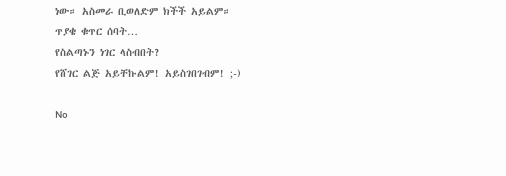ነው። አስመራ ቢወለድም ክችች አይልም።
ጥያቄ ቁጥር ሰባት…
የስልጣኑን ነገር ላስብበት?
የሸገር ልጅ አይቸኩልም! አይስገበገብም! ;-)

No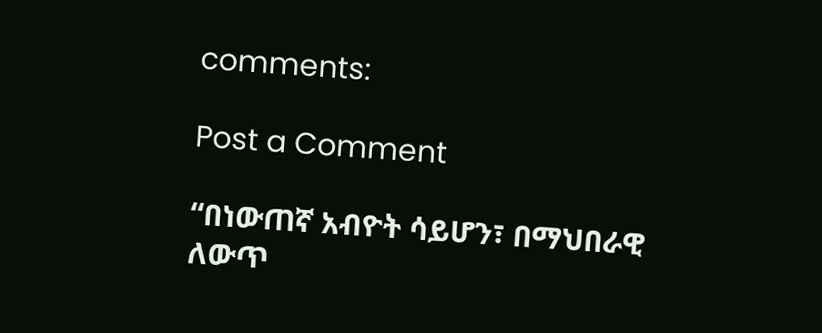comments:

Post a Comment

“በነውጠኛ አብዮት ሳይሆን፣ በማህበራዊ ለውጥ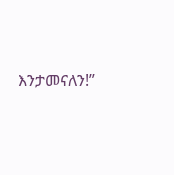እንታመናለን!”